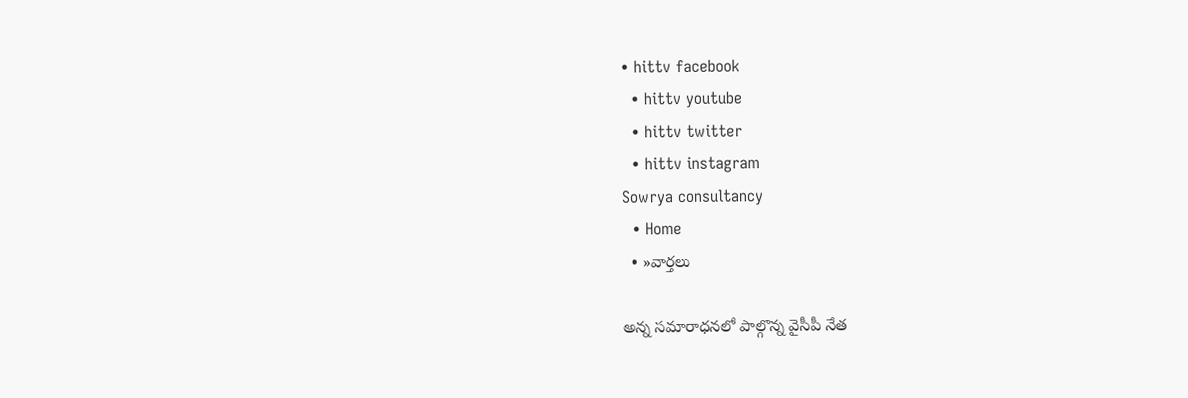• hittv facebook
  • hittv youtube
  • hittv twitter
  • hittv instagram
Sowrya consultancy
  • Home
  • »వార్తలు

అన్న సమారాధనలో పాల్గొన్న వైసీపీ నేత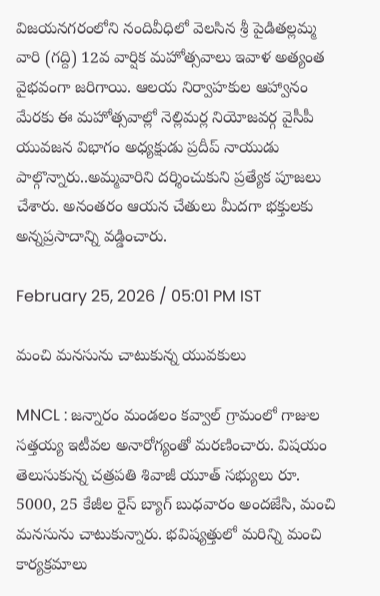విజయనగరంలోని నందివీధిలో వెలసిన శ్రీ పైడితల్లమ్మ వారి (గద్ది) 12వ వార్షిక మహోత్సవాలు ఇవాళ అత్యంత వైభవంగా జరిగాయి. ఆలయ నిర్వాహకుల ఆహ్వానం మేరకు ఈ మహోత్సవాల్లో నెల్లిమర్ల నియోజవర్గ వైసీపీ యువజన విభాగం అధ్యక్షుడు ప్రదీప్ నాయుడు పాల్గొన్నారు..అమ్మవారిని దర్శించుకుని ప్రత్యేక పూజలు చేశారు. అనంతరం ఆయన చేతులు మీదగా భక్తులకు అన్నప్రసాదాన్ని వడ్డించారు.

February 25, 2026 / 05:01 PM IST

మంచి మనసును చాటుకున్న యువకులు

MNCL : జన్నారం మండలం కవ్వాల్ గ్రామంలో గాజుల సత్తయ్య ఇటీవల అనారోగ్యంతో మరణించారు. విషయం తెలుసుకున్న చత్రపతి శివాజీ యూత్ సభ్యులు రూ. 5000, 25 కేజీల రైస్ బ్యాగ్ బుధవారం అందజేసి, మంచి మనసును చాటుకున్నారు. భవిష్యత్తులో మరిన్ని మంచి కార్యక్రమాలు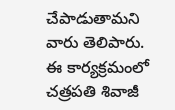చేపాడుతామని వారు తెలిపారు. ఈ కార్యక్రమంలో చత్రపతి శివాజీ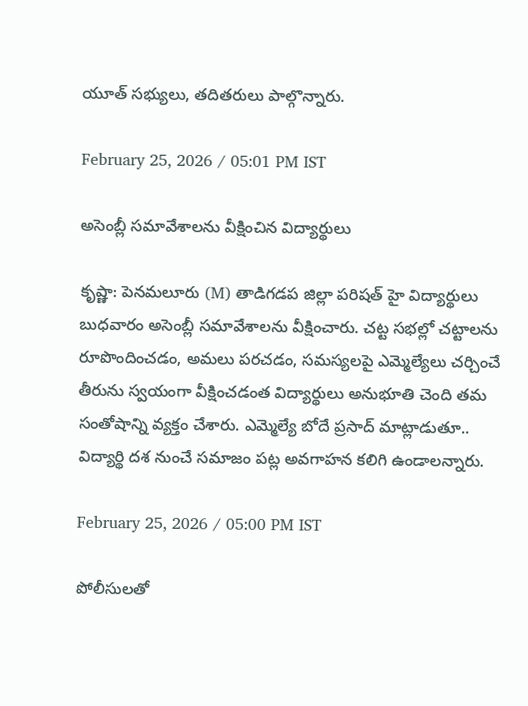యూత్ సభ్యులు, తదితరులు పాల్గొన్నారు.

February 25, 2026 / 05:01 PM IST

అసెంబ్లీ సమావేశాలను వీక్షించిన విద్యార్థులు

కృష్ణా: పెనమలూరు (M) తాడిగడప జిల్లా పరిషత్ హై విద్యార్థులు బుధవారం అసెంబ్లీ సమావేశాలను వీక్షించారు. చట్ట సభల్లో చట్టాలను రూపొందించడం, అమలు పరచడం, సమస్యలపై ఎమ్మెల్యేలు చర్చించే తీరును స్వయంగా వీక్షించడంత విద్యార్థులు అనుభూతి చెంది తమ సంతోషాన్ని వ్యక్తం చేశారు. ఎమ్మెల్యే బోదే ప్రసాద్ మాట్లాడుతూ.. విద్యార్థి దశ నుంచే సమాజం పట్ల అవగాహన కలిగి ఉండాలన్నారు.

February 25, 2026 / 05:00 PM IST

పోలీసులతో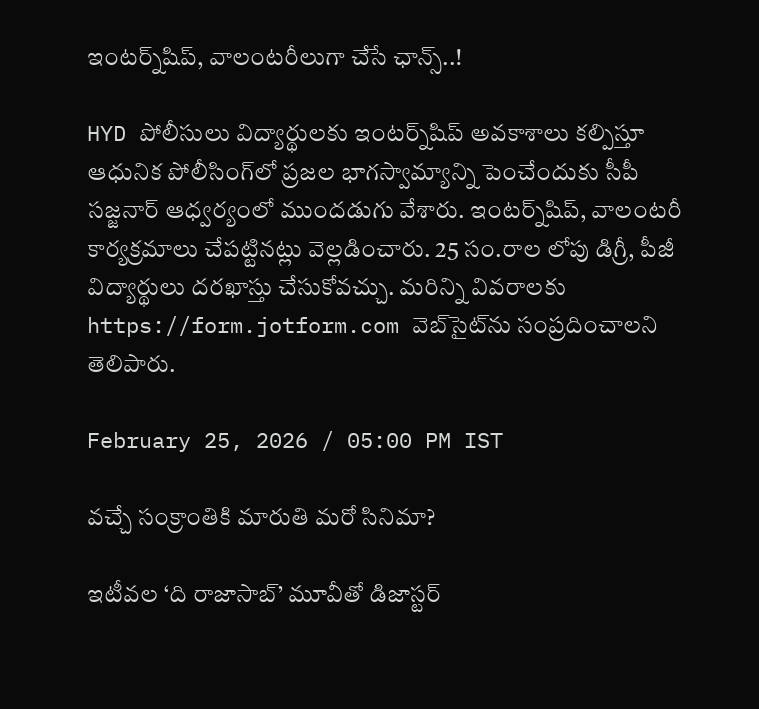ఇంటర్న్‌షిప్, వాలంటరీలుగా చేసే ఛాన్స్..!

HYD పోలీసులు విద్యార్థులకు ఇంటర్న్‌షిప్ అవకాశాలు కల్పిస్తూ ఆధునిక పోలీసింగ్‌లో ప్రజల భాగస్వామ్యాన్ని పెంచేందుకు సీపీ సజ్జనార్ ఆధ్వర్యంలో ముందడుగు వేశారు. ఇంటర్న్‌షిప్, వాలంటరీ కార్యక్రమాలు చేపట్టినట్లు వెల్లడించారు. 25 సం.రాల లోపు డిగ్రీ, పీజీ విద్యార్థులు దరఖాస్తు చేసుకోవచ్చు. మరిన్ని వివరాలకు https://form.jotform.com వెబ్‌సైట్‌ను సంప్రదించాలని తెలిపారు.

February 25, 2026 / 05:00 PM IST

వచ్చే సంక్రాంతికి మారుతి మరో సినిమా?

ఇటీవల ‘ది రాజాసాబ్’ మూవీతో డిజాస్టర్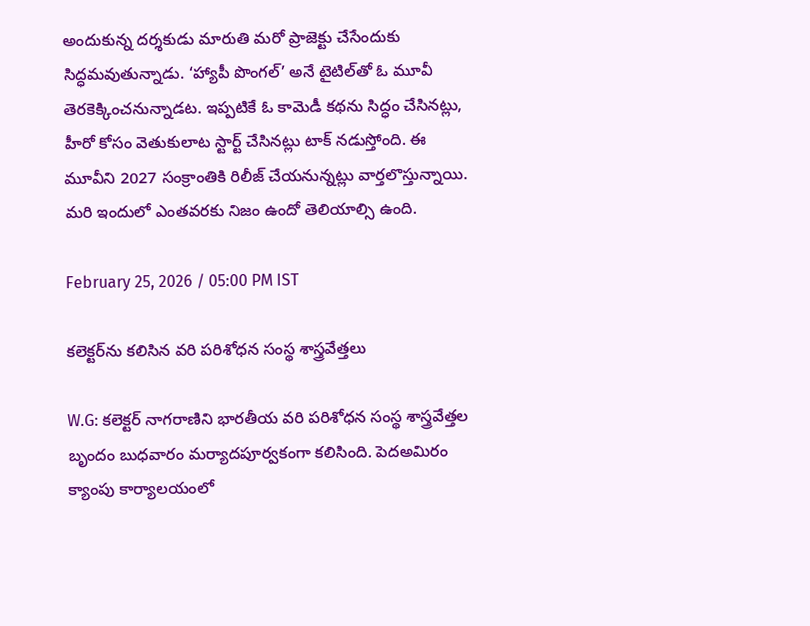అందుకున్న దర్శకుడు మారుతి మరో ప్రాజెక్టు చేసేందుకు సిద్ధమవుతున్నాడు. ‘హ్యాపీ పొంగల్’ అనే టైటిల్‌తో ఓ మూవీ తెరకెక్కించనున్నాడట. ఇప్పటికే ఓ కామెడీ కథను సిద్ధం చేసినట్లు, హీరో కోసం వెతుకులాట స్టార్ట్ చేసినట్లు టాక్ నడుస్తోంది. ఈ మూవీని 2027 సంక్రాంతికి రిలీజ్ చేయనున్నట్లు వార్తలొస్తున్నాయి. మరి ఇందులో ఎంతవరకు నిజం ఉందో తెలియాల్సి ఉంది.

February 25, 2026 / 05:00 PM IST

కలెక్టర్‌ను కలిసిన వరి పరిశోధన సంస్థ శాస్త్రవేత్తలు

W.G: కలెక్టర్ నాగరాణిని భారతీయ వరి పరిశోధన సంస్థ శాస్త్రవేత్తల బృందం బుధవారం మర్యాదపూర్వకంగా కలిసింది. పెదఅమిరం క్యాంపు కార్యాలయంలో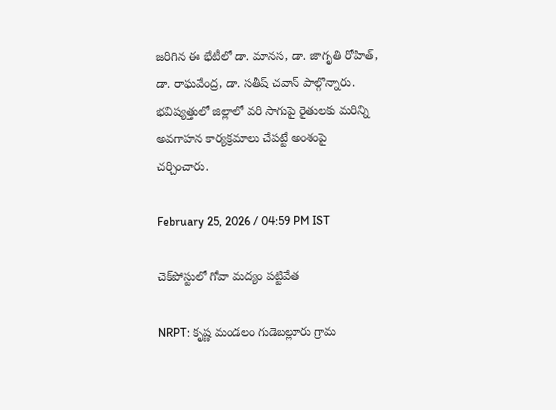జరిగిన ఈ భేటీలో డా. మానస, డా. జాగృతి రోహిత్, డా. రాఘవేంద్ర, డా. సతీష్ చవాన్ పాల్గొన్నారు. భవిష్యత్తులో జిల్లాలో వరి సాగుపై రైతులకు మరిన్ని అవగాహన కార్యక్రమాలు చేపట్టే అంశంపై చర్చించారు.

February 25, 2026 / 04:59 PM IST

చెక్‌పోస్టులో గోవా మద్యం పట్టివేత

NRPT: కృష్ణ మండలం గుడెబల్లూరు గ్రామ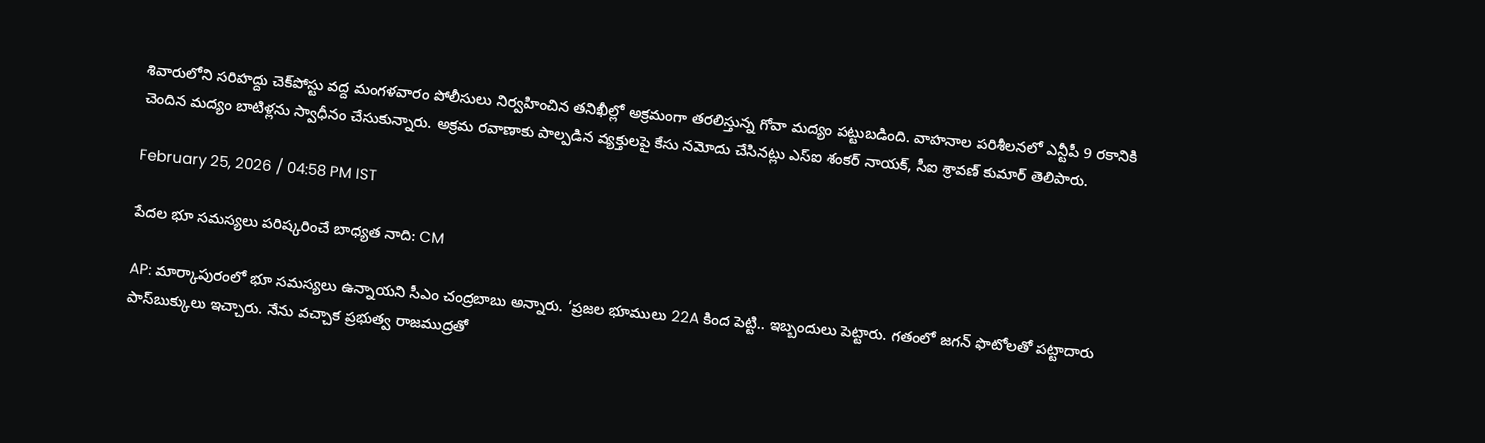శివారులోని సరిహద్దు చెక్‌పోస్టు వద్ద మంగళవారం పోలీసులు నిర్వహించిన తనిఖీల్లో అక్రమంగా తరలిస్తున్న గోవా మద్యం పట్టుబడింది. వాహనాల పరిశీలనలో ఎన్టీపీ 9 రకానికి చెందిన మద్యం బాటిళ్లను స్వాధీనం చేసుకున్నారు. అక్రమ రవాణాకు పాల్పడిన వ్యక్తులపై కేసు నమోదు చేసినట్లు ఎస్‌ఐ శంకర్ నాయక్, సీఐ శ్రావణ్ కుమార్ తెలిపారు.

February 25, 2026 / 04:58 PM IST

పేదల భూ సమస్యలు పరిష్కరించే బాధ్యత నాది: CM

AP: మార్కాపురంలో భూ సమస్యలు ఉన్నాయని సీఎం చంద్రబాబు అన్నారు. ‘ప్రజల భూములు 22A కింద పెట్టి.. ఇబ్బందులు పెట్టారు. గతంలో జగన్ ఫొటోలతో పట్టాదారు పాస్‌బుక్కులు ఇచ్చారు. నేను వచ్చాక ప్రభుత్వ రాజముద్రతో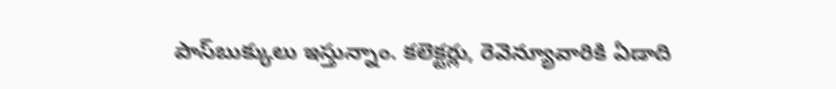పాస్‌బుక్కులు ఇస్తున్నాం. కలెక్టర్లు, రెవెన్యూవారికి ఏడాది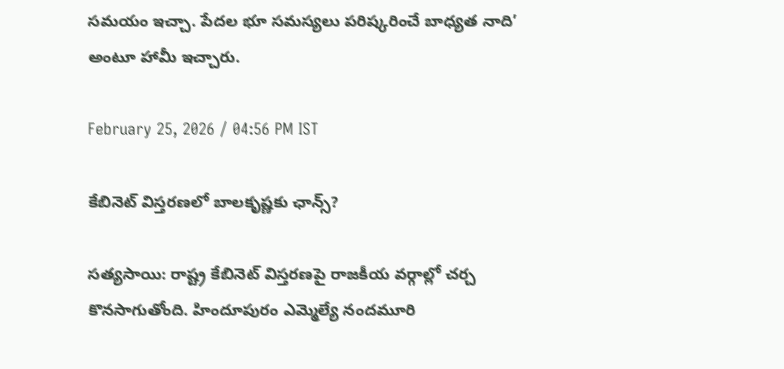సమయం ఇచ్చా. పేదల భూ సమస్యలు పరిష్కరించే బాధ్యత నాది’ అంటూ హామీ ఇచ్చారు.

February 25, 2026 / 04:56 PM IST

కేబినెట్ విస్తరణలో బాలకృష్ణకు ఛాన్స్?

సత్యసాయి: రాష్ట్ర కేబినెట్ విస్తరణపై రాజకీయ వర్గాల్లో చర్చ కొనసాగుతోంది. హిందూపురం ఎమ్మెల్యే నందమూరి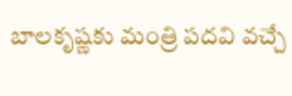బాలకృష్ణకు మంత్రి పదవి వచ్చే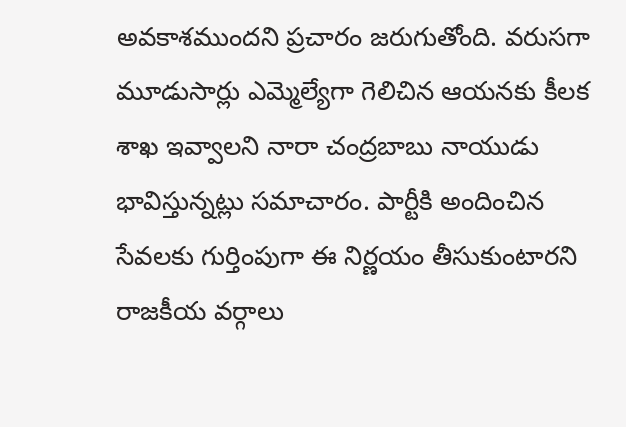అవకాశముందని ప్రచారం జరుగుతోంది. వరుసగా మూడుసార్లు ఎమ్మెల్యేగా గెలిచిన ఆయనకు కీలక శాఖ ఇవ్వాలని నారా చంద్రబాబు నాయుడు భావిస్తున్నట్లు సమాచారం. పార్టీకి అందించిన సేవలకు గుర్తింపుగా ఈ నిర్ణయం తీసుకుంటారని రాజకీయ వర్గాలు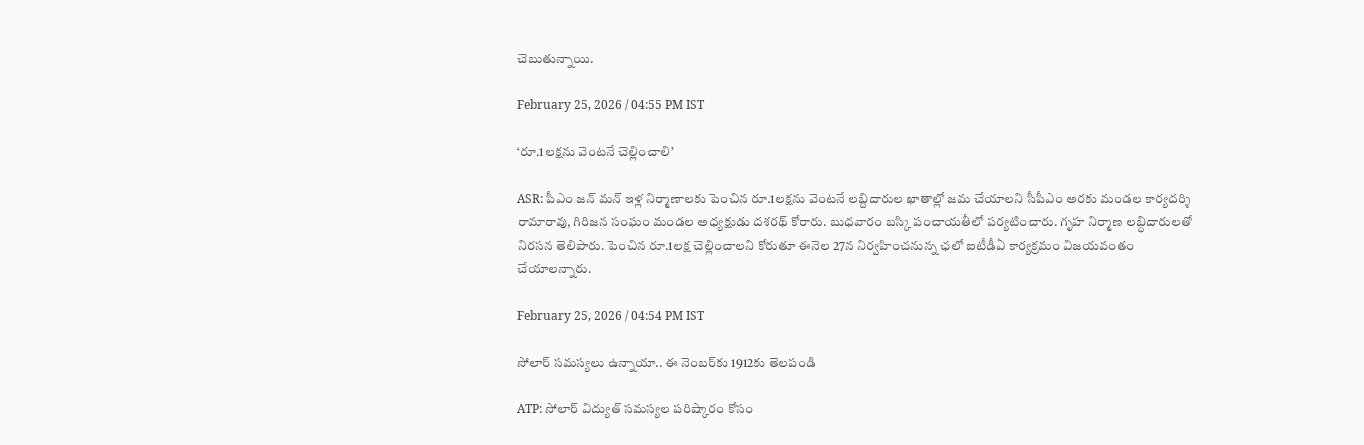చెబుతున్నాయి.

February 25, 2026 / 04:55 PM IST

‘రూ.1లక్షను వెంటనే చెల్లించాలి’

ASR: పీఎం జన్ మన్ ఇళ్ల నిర్మాణాలకు పెంచిన రూ.1లక్షను వెంటనే లబ్దిదారుల ఖాతాల్లో జమ చేయాలని సీపీఎం అరకు మండల కార్యదర్శి రామారావు, గిరిజన సంఘం మండల అధ్యక్షుడు దశరథ్ కోరారు. బుధవారం బస్కి పంచాయతీలో పర్యటించారు. గృహ నిర్మాణ లబ్ధిదారులతో నిరసన తెలిపారు. పెంచిన రూ.1లక్ష చెల్లించాలని కోరుతూ ఈనెల 27న నిర్వహించనున్న ఛలో ఐటీడీఏ కార్యక్రమం విజయవంతం చేయాలన్నారు.

February 25, 2026 / 04:54 PM IST

సోలార్ సమస్యలు ఉన్నాయా.. ఈ నెంబర్‌కు 1912కు తెలపండి

ATP: సోలార్ విద్యుత్ సమస్యల పరిష్కారం కోసం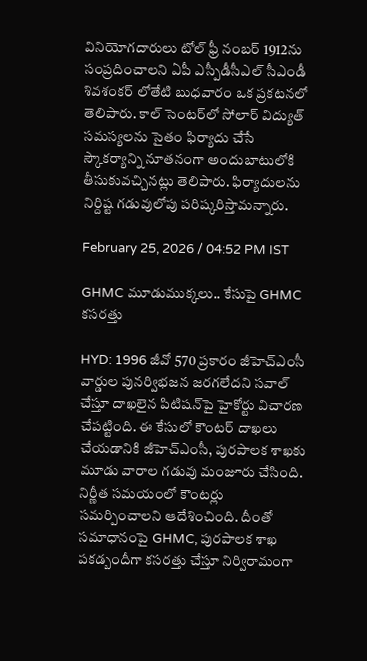వినియోగదారులు టోల్ ఫ్రీ నంబర్ 1912ను సంప్రదించాలని ఏపీ ఎస్పీడీసీఎల్ సీఎండీ శివశంకర్ లోతేటి బుధవారం ఒక ప్రకటనలో తెలిపారు. కాల్ సెంటర్‌లో సోలార్ విద్యుత్ సమస్యలను సైతం ఫిర్యాదు చేసే స్కౌకర్యాన్ని నూతనంగా అందుబాటులోకి తీసుకువచ్చినట్లు తెలిపారు. ఫిర్యాదులను నిర్దిష్ట గడువులోపు పరిష్కరిస్తామన్నారు.

February 25, 2026 / 04:52 PM IST

GHMC మూడుముక్కలు.. కేసుపై GHMC కసరత్తు

HYD: 1996 జీవో 570 ప్రకారం జీహెచ్ఎంసీ వార్డుల పునర్విభజన జరగలేదని సవాల్ చేస్తూ దాఖలైన పిటిషన్‌‌పై హైకోర్టు విచారణ చేపట్టింది. ఈ కేసులో కౌంటర్ దాఖలు చేయడానికి జీహెచ్ఎంసీ, పురపాలక శాఖకు మూడు వారాల గడువు మంజూరు చేసింది. నిర్ణీత సమయంలో కౌంటర్లు సమర్పించాలని ఆదేశించింది. దీంతో సమాధానంపై GHMC, పురపాలక శాఖ పకడ్బందీగా కసరత్తు చేస్తూ నిర్విరామంగా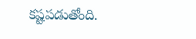కష్టపడుతోంది.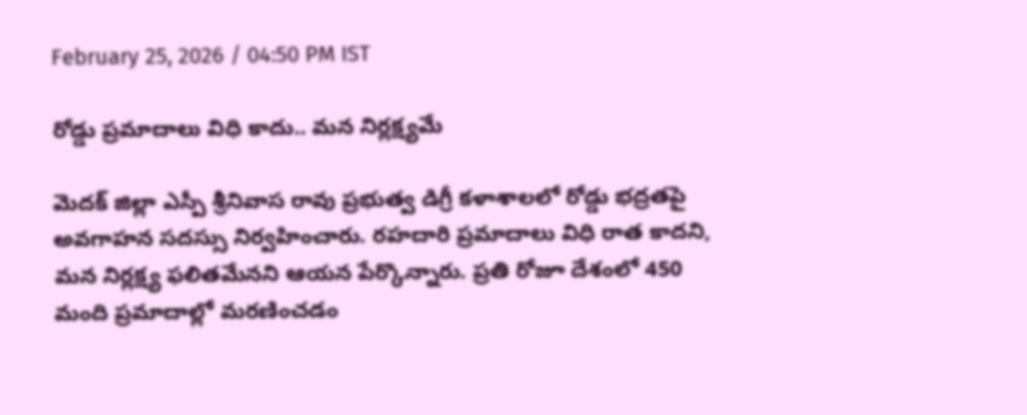February 25, 2026 / 04:50 PM IST

రోడ్డు ప్రమాదాలు విధి కాదు.. మన నిర్లక్ష్యమే

మెదక్ జిల్లా ఎస్పీ శ్రీనివాస రావు ప్రభుత్వ డిగ్రీ కళాశాలలో రోడ్డు భద్రతపై అవగాహన సదస్సు నిర్వహించారు. రహదారి ప్రమాదాలు విధి రాత కాదని, మన నిర్లక్ష్య ఫలితమేనని ఆయన పేర్కొన్నారు. ప్రతి రోజూ దేశంలో 450 మంది ప్రమాదాల్లో మరణించడం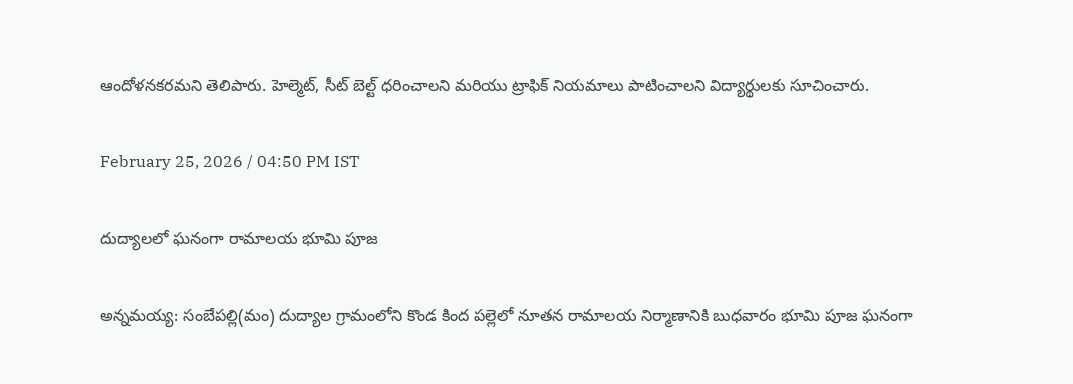ఆందోళనకరమని తెలిపారు. హెల్మెట్, సీట్ బెల్ట్ ధరించాలని మరియు ట్రాఫిక్ నియమాలు పాటించాలని విద్యార్థులకు సూచించారు.

February 25, 2026 / 04:50 PM IST

దుద్యాలలో ఘనంగా రామాలయ భూమి పూజ

అన్నమయ్య: సంబేపల్లి(మం) దుద్యాల గ్రామంలోని కొండ కింద పల్లెలో నూతన రామాలయ నిర్మాణానికి బుధవారం భూమి పూజ ఘనంగా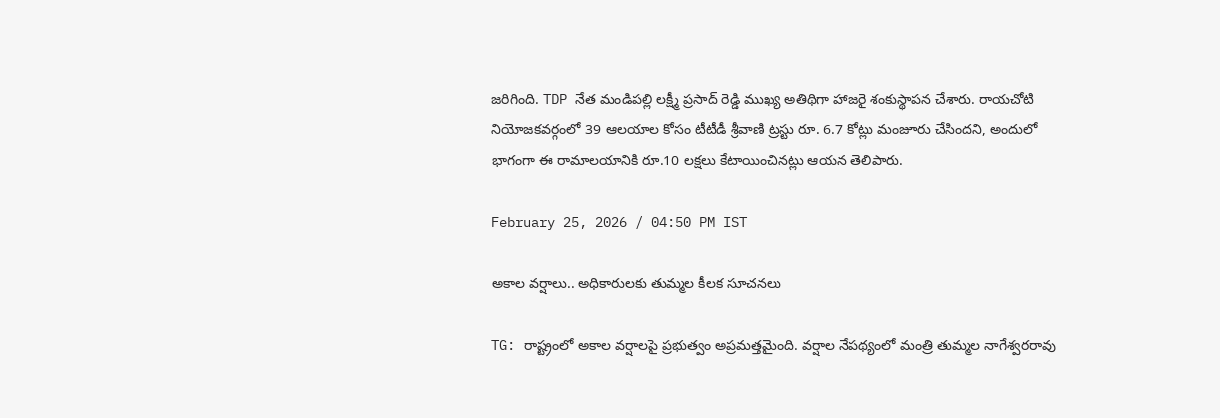జరిగింది. TDP నేత మండిపల్లి లక్ష్మీ ప్రసాద్ రెడ్డి ముఖ్య అతిథిగా హాజరై శంకుస్థాపన చేశారు. రాయచోటి నియోజకవర్గంలో 39 ఆలయాల కోసం టీటీడీ శ్రీవాణి ట్రస్టు రూ. 6.7 కోట్లు మంజూరు చేసిందని, అందులో భాగంగా ఈ రామాలయానికి రూ.10 లక్షలు కేటాయించినట్లు ఆయన తెలిపారు.

February 25, 2026 / 04:50 PM IST

అకాల వర్షాలు.. అధికారులకు తుమ్మల కీలక సూచనలు

TG: రాష్ట్రంలో అకాల వర్షాలపై ప్రభుత్వం అప్రమత్తమైంది. వర్షాల నేపథ్యంలో మంత్రి తుమ్మల నాగేశ్వరరావు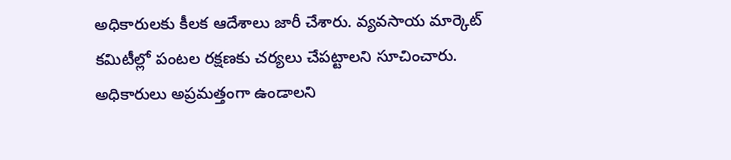అధికారులకు కీలక ఆదేశాలు జారీ చేశారు. వ్యవసాయ మార్కెట్ కమిటీల్లో పంటల రక్షణకు చర్యలు చేపట్టాలని సూచించారు. అధికారులు అప్రమత్తంగా ఉండాలని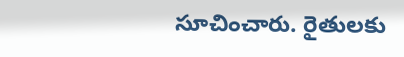సూచించారు. రైతులకు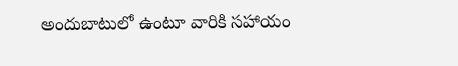అందుబాటులో ఉంటూ వారికి సహాయం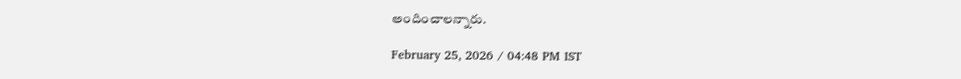అందించాలన్నారు.

February 25, 2026 / 04:48 PM IST